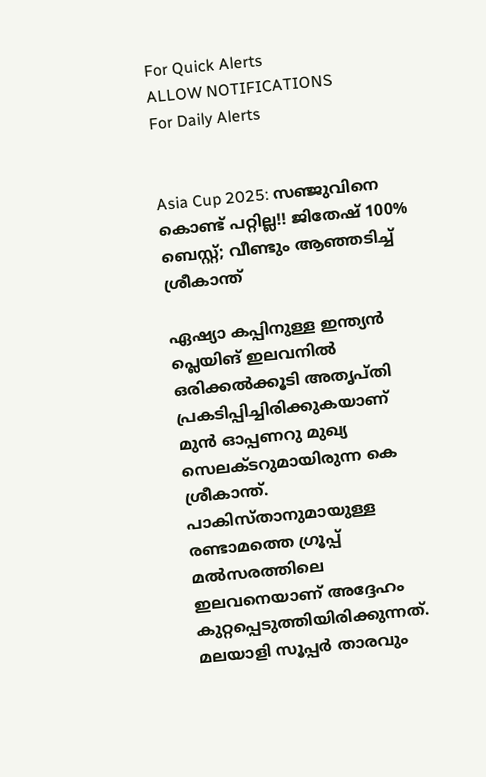For Quick Alerts
ALLOW NOTIFICATIONS
For Daily Alerts


Asia Cup 2025: സഞ്ജുവിനെ കൊണ്ട് പറ്റില്ല!! ജിതേഷ് 100% ബെസ്റ്റ്; വീണ്ടും ആഞ്ഞടിച്ച് ശ്രീകാന്ത്

ഏഷ്യാ കപ്പിനുള്ള ഇന്ത്യന്‍ പ്ലെയിങ് ഇലവനില്‍ ഒരിക്കല്‍ക്കൂടി അതൃപ്തി പ്രകടിപ്പിച്ചിരിക്കുകയാണ് മുന്‍ ഓപ്പണറു മുഖ്യ സെലക്ടറുമായിരുന്ന കെ ശ്രീകാന്ത്. പാകിസ്താനുമായുള്ള രണ്ടാമത്തെ ഗ്രൂപ്പ് മല്‍സരത്തിലെ ഇലവനെയാണ് അദ്ദേഹം കുറ്റപ്പെടുത്തിയിരിക്കുന്നത്. മലയാളി സൂപ്പര്‍ താരവും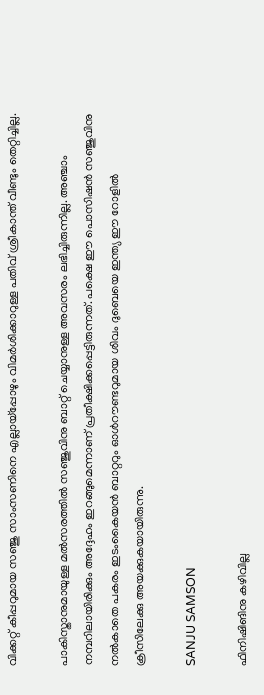വിക്കറ്റ് കീപ്പറുമായ സഞ്ജു സാംസണിനെ എല്ലായ്‌പ്പോഴും വിമര്‍ശിക്കാറുള്ള പതിവ് ശ്രീകാന്ത് വീണ്ടും തെറ്റിച്ചില്ല.

പാകിസ്താനുമായുള്ള മല്‍സരത്തില്‍ സഞ്ജുവിനു ബാറ്റ് ചെയ്യാനുള്ള അവസരം ലഭിച്ചിരുന്നില്ല. അഞ്ചാം നമ്പറിലായിരിക്കും അദ്ദേഹം ഇറങ്ങുമെന്നാണ് പ്രതീക്ഷിക്കപ്പെട്ടിരുന്നത്. പക്ഷെ ഈ പൊസിഷന്‍ സഞ്ജുവിനു നല്‍കാതെ പകരം ഇടംകൈയന്‍ ബാറ്ററും ഓള്‍റൗണ്ടറുമായ ശിവം ദുബെയെ ഇന്ത്യ ഈ റോളില്‍ ക്രീസിലേക്കു അയക്കുകയായിരുന്നു.

SANJU SAMSON

ഫിനിഷിങിനു കഴിവില്ല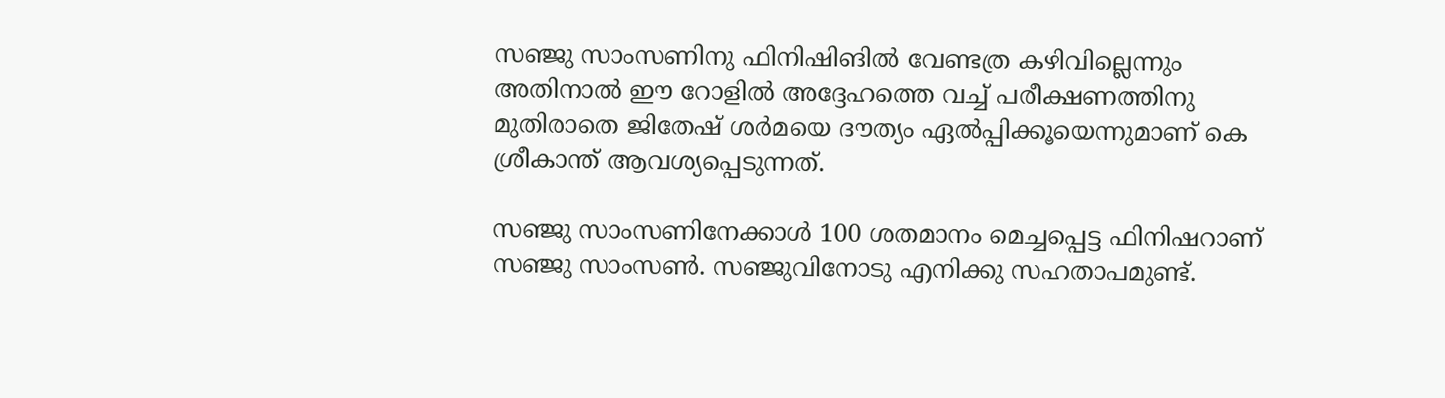സഞ്ജു സാംസണിനു ഫിനിഷിങില്‍ വേണ്ടത്ര കഴിവില്ലെന്നും അതിനാല്‍ ഈ റോളില്‍ അദ്ദേഹത്തെ വച്ച് പരീക്ഷണത്തിനു മുതിരാതെ ജിതേഷ് ശര്‍മയെ ദൗത്യം ഏല്‍പ്പിക്കൂയെന്നുമാണ് കെ ശ്രീകാന്ത് ആവശ്യപ്പെടുന്നത്.

സഞ്ജു സാംസണിനേക്കാള്‍ 100 ശതമാനം മെച്ചപ്പെട്ട ഫിനിഷറാണ് സഞ്ജു സാംസണ്‍. സഞ്ജുവിനോടു എനിക്കു സഹതാപമുണ്ട്.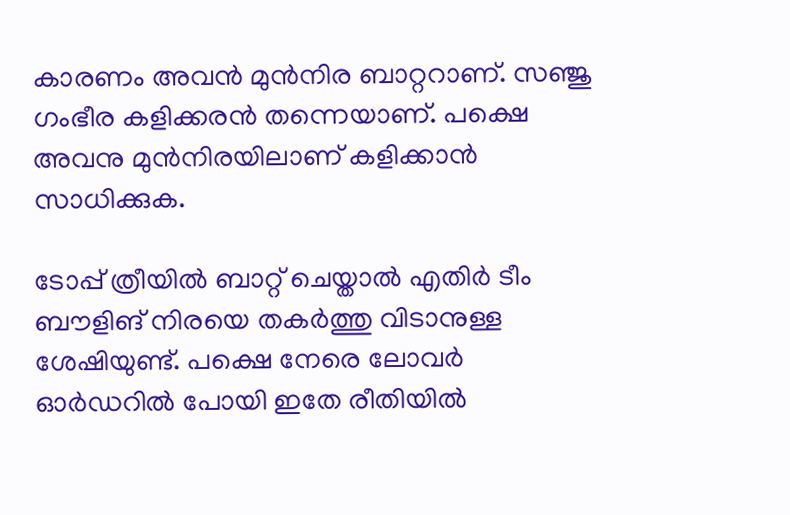കാരണം അവന്‍ മുന്‍നിര ബാറ്ററാണ്. സഞ്ജു ഗംഭീര കളിക്കരന്‍ തന്നെയാണ്. പക്ഷെ അവനു മുന്‍നിരയിലാണ് കളിക്കാന്‍ സാധിക്കുക.

ടോപ്പ് ത്രീയില്‍ ബാറ്റ് ചെയ്താല്‍ എതിര്‍ ടീം ബൗളിങ് നിരയെ തകര്‍ത്തു വിടാനുള്ള ശേഷിയുണ്ട്. പക്ഷെ നേരെ ലോവര്‍ ഓര്‍ഡറില്‍ പോയി ഇതേ രീതിയില്‍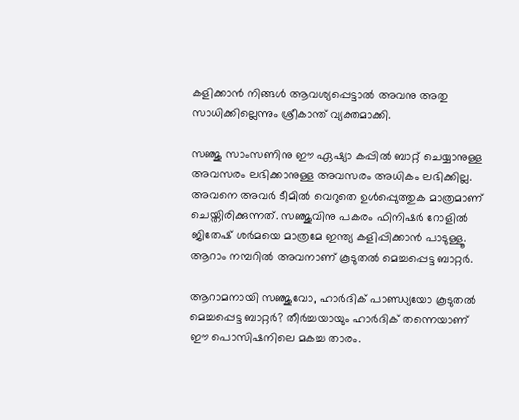കളിക്കാന്‍ നിങ്ങള്‍ ആവശ്യപ്പെട്ടാല്‍ അവനു അതു സാധിക്കില്ലെന്നും ശ്രീകാന്ത് വ്യക്തമാക്കി.

സഞ്ജു സാംസണിനു ഈ ഏഷ്യാ കപ്പില്‍ ബാറ്റ് ചെയ്യാനുള്ള അവസരം ലഭിക്കാനുള്ള അവസരം അധികം ലഭിക്കില്ല. അവനെ അവര്‍ ടീമില്‍ വെറുതെ ഉള്‍പ്പെുത്തുക മാത്രമാണ് ചെയ്തിരിക്കുന്നത്. സഞ്ജുവിനു പകരം ഫിനിഷര്‍ റോളില്‍ ജിതേഷ് ശര്‍മയെ മാത്രമേ ഇന്ത്യ കളിപ്പിക്കാന്‍ പാടുള്ളൂ. ആറാം നമ്പറില്‍ അവനാണ് കൂടുതല്‍ മെച്ചപ്പെട്ട ബാറ്റര്‍.

ആറാമനായി സഞ്ജുവോ, ഹാര്‍ദിക് പാണ്ഡ്യയോ കൂടുതല്‍ മെച്ചപ്പെട്ട ബാറ്റര്‍? തീര്‍ച്ചയായും ഹാര്‍ദിക് തന്നെയാണ് ഈ പൊസിഷനിലെ മകച്ച താരം.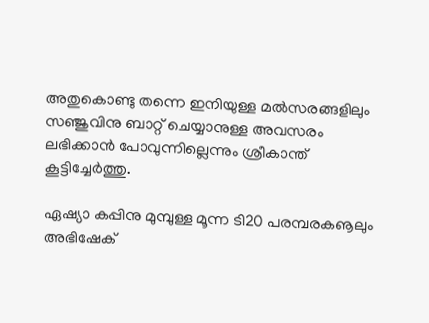അതുകൊണ്ടു തന്നെ ഇനിയുള്ള മല്‍സരങ്ങളിലും സഞ്ജുവിനു ബാറ്റ് ചെയ്യാനുള്ള അവസരം ലഭിക്കാന്‍ പോവുന്നില്ലെന്നും ശ്രീകാന്ത് കൂട്ടിച്ചേര്‍ത്തു.

ഏഷ്യാ കപ്പിനു മുമ്പുള്ള മൂന്ന ടി20 പരമ്പരകൡലും അഭിഷേക്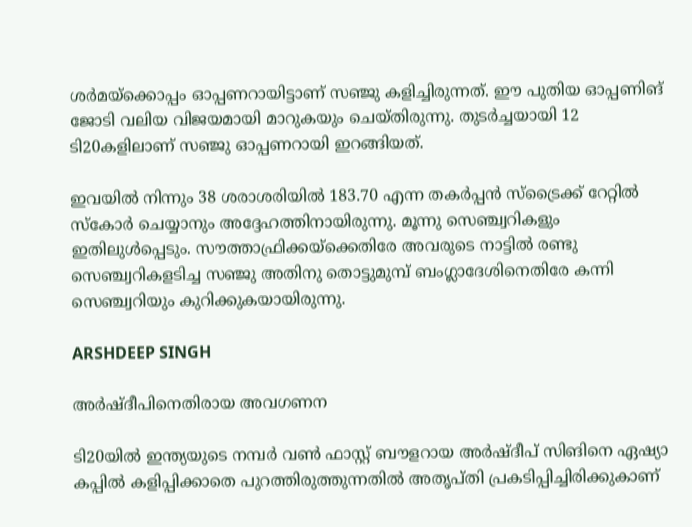ശര്‍മയ്‌ക്കൊപ്പം ഓപ്പണറായിട്ടാണ് സഞ്ജു കളിച്ചിരുന്നത്. ഈ പുതിയ ഓപ്പണിങ് ജോടി വലിയ വിജയമായി മാറുകയും ചെയ്തിരുന്നു. തുടര്‍ച്ചയായി 12 ടി20കളിലാണ് സഞ്ജു ഓപ്പണറായി ഇറങ്ങിയത്.

ഇവയില്‍ നിന്നും 38 ശരാശരിയില്‍ 183.70 എന്ന തകര്‍പ്പന്‍ സ്‌ട്രൈക്ക് റേറ്റില്‍ സ്‌കോര്‍ ചെയ്യാനും അദ്ദേഹത്തിനായിരുന്നു. മൂന്നു സെഞ്ച്വറികളും ഇതിലുള്‍പ്പെടും. സൗത്താഫ്രിക്കയ്‌ക്കെതിരേ അവരുടെ നാട്ടില്‍ രണ്ടു സെഞ്ച്വറികളടിച്ച സഞ്ജു അതിനു തൊട്ടുമുമ്പ് ബംഗ്ലാദേശിനെതിരേ കന്നി സെഞ്ച്വറിയും കുറിക്കുകയായിരുന്നു.

ARSHDEEP SINGH

അര്‍ഷ്ദീപിനെതിരായ അവഗണന

ടി20യില്‍ ഇന്ത്യയുടെ നമ്പര്‍ വണ്‍ ഫാസ്റ്റ് ബൗളറായ അര്‍ഷ്ദീപ് സിങിനെ ഏഷ്യാ കപ്പില്‍ കളിപ്പിക്കാതെ പുറത്തിരുത്തുന്നതില്‍ അതൃപ്തി പ്രകടിപ്പിച്ചിരിക്കുകാണ്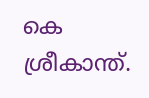കെ ശ്രീകാന്ത്.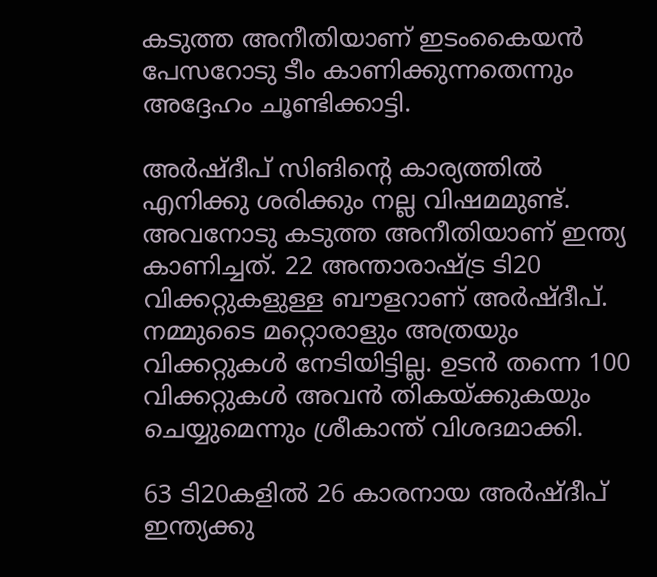കടുത്ത അനീതിയാണ് ഇടംകൈയന്‍ പേസറോടു ടീം കാണിക്കുന്നതെന്നും അദ്ദേഹം ചൂണ്ടിക്കാട്ടി.

അര്‍ഷ്ദീപ് സിങിന്റെ കാര്യത്തില്‍ എനിക്കു ശരിക്കും നല്ല വിഷമമുണ്ട്. അവനോടു കടുത്ത അനീതിയാണ് ഇന്ത്യ കാണിച്ചത്. 22 അന്താരാഷ്ട്ര ടി20 വിക്കറ്റുകളുള്ള ബൗളറാണ് അര്‍ഷ്ദീപ്. നമ്മുടൈ മറ്റൊരാളും അത്രയും വിക്കറ്റുകള്‍ നേടിയിട്ടില്ല. ഉടന്‍ തന്നെ 100 വിക്കറ്റുകള്‍ അവന്‍ തികയ്ക്കുകയും ചെയ്യുമെന്നും ശ്രീകാന്ത് വിശദമാക്കി.

63 ടി20കളില്‍ 26 കാരനായ അര്‍ഷ്ദീപ് ഇന്ത്യക്കു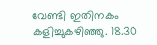വേണ്ടി ഇതിനകം കളിച്ചുകഴിഞ്ഞു. 18.30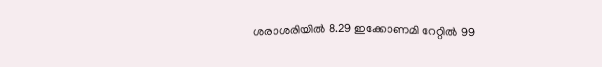ശരാശരിയില്‍ 8.29 ഇക്കോണമി റേറ്റില്‍ 99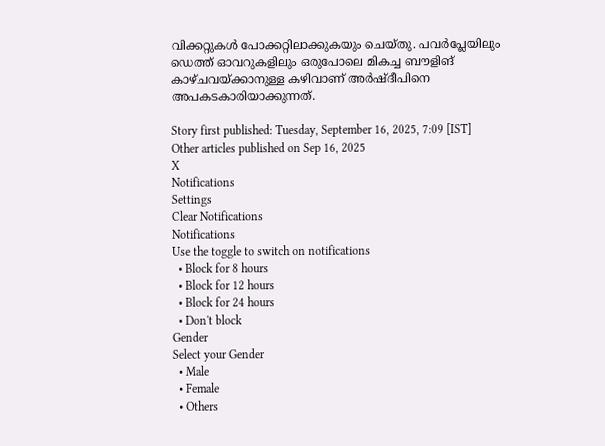വിക്കറ്റുകള്‍ പോക്കറ്റിലാക്കുകയും ചെയ്തു. പവര്‍പ്ലേയിലും ഡെത്ത് ഓവറുകളിലും ഒരുപോലെ മികച്ച ബൗളിങ് കാഴ്ചവയ്ക്കാനുള്ള കഴിവാണ് അര്‍ഷ്ദീപിനെ അപകടകാരിയാക്കുന്നത്.

Story first published: Tuesday, September 16, 2025, 7:09 [IST]
Other articles published on Sep 16, 2025
X
Notifications
Settings
Clear Notifications
Notifications
Use the toggle to switch on notifications
  • Block for 8 hours
  • Block for 12 hours
  • Block for 24 hours
  • Don't block
Gender
Select your Gender
  • Male
  • Female
  • Others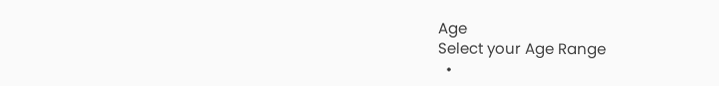Age
Select your Age Range
  •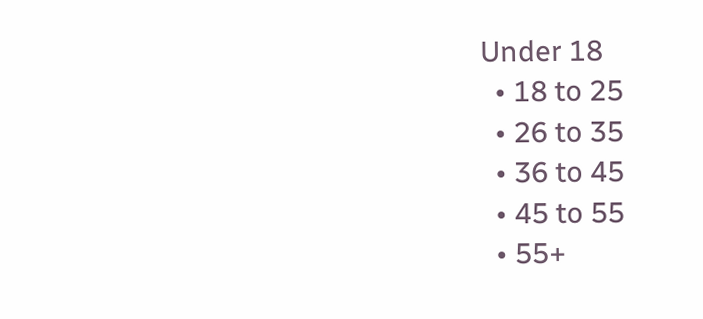Under 18
  • 18 to 25
  • 26 to 35
  • 36 to 45
  • 45 to 55
  • 55+